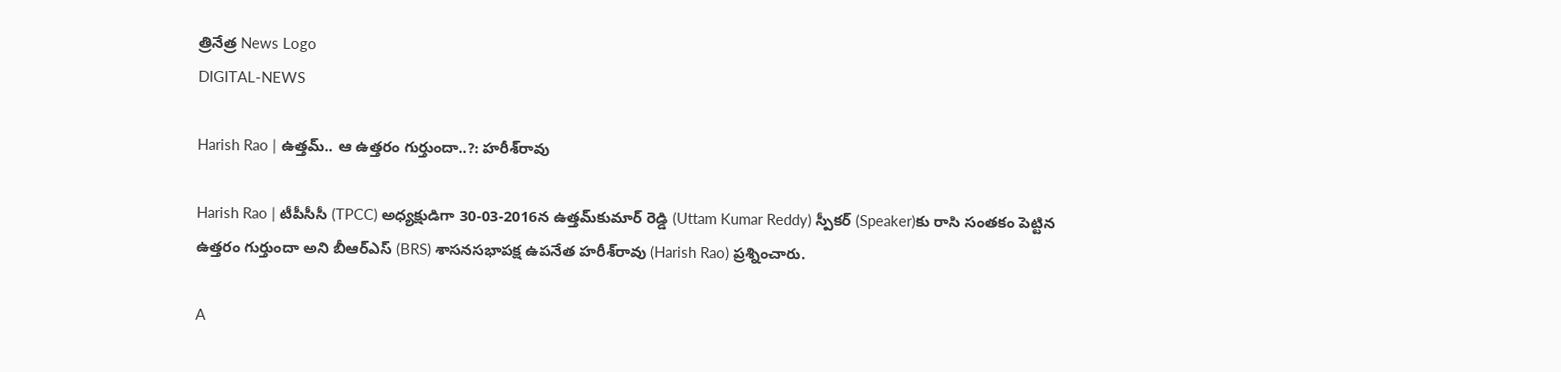త్రినేత్ర News Logo
DIGITAL-NEWS

Harish Rao | ఉత్తమ్.. ఆ ఉత్త‌రం గుర్తుందా..?: హ‌రీశ్‌రావు

Harish Rao | టీపీసీసీ (TPCC) అధ్యక్షుడిగా 30-03-2016న ఉత్త‌మ్‌కుమార్ రెడ్డి (Uttam Kumar Reddy) స్పీకర్‌ (Speaker)కు రాసి సంతకం పెట్టిన ఉత్తరం గుర్తుందా అని బీఆర్ఎస్ (BRS) శాస‌న‌స‌భాప‌క్ష ఉప‌నేత‌ హ‌రీశ్‌రావు (Harish Rao) ప్ర‌శ్నించారు.

A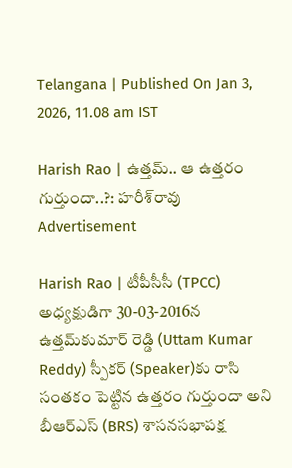Telangana | Published On Jan 3, 2026, 11.08 am IST

Harish Rao | ఉత్తమ్.. ఆ ఉత్త‌రం గుర్తుందా..?: హ‌రీశ్‌రావు
Advertisement

Harish Rao | టీపీసీసీ (TPCC) అధ్యక్షుడిగా 30-03-2016న ఉత్త‌మ్‌కుమార్ రెడ్డి (Uttam Kumar Reddy) స్పీకర్‌ (Speaker)కు రాసి సంతకం పెట్టిన ఉత్తరం గుర్తుందా అని బీఆర్ఎస్ (BRS) శాస‌న‌స‌భాప‌క్ష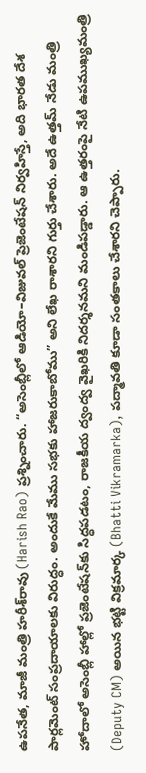ఉప‌నేత‌, మాజీ మంత్రి హ‌రీశ్‌రావు (Harish Rao) ప్ర‌శ్నించారు. “అసెంబ్లీలో ఆడియో–విజువల్ ప్రెజెంటేషన్ నిర్వహిస్తే, అది భారత దేశ పార్లమెంట్ సంప్రదాయాలకు విరుద్ధం. అందుకే మేము సభకు హాజరుకాబోము” అని లేఖ రాశార‌ని గుర్తు చేశారు. అదే ఉత్త‌మ్ నేడు మంత్రి హోదాలో అసెంబ్లీ హాల్లో ప్రజెంటేషన్‌కు సిద్ధపడటం, రాజకీయ ద్వంద్వ వైఖరికి నిదర్శనమ‌ని మండిప‌డ్డారు. ఆ ఉత్తరంపై నేటి ఉపముఖ్యమంత్రి (Deputy CM) అయిన భట్టి విక్రమార్క (Bhatti Vikramarka), పద్మావతి కూడా సంతకాలు చేశారని చెప్పారు.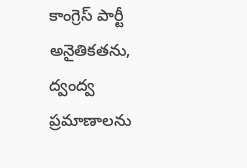కాంగ్రెస్ పార్టీ అనైతికతను, ద్వంద్వ ప్రమాణాలను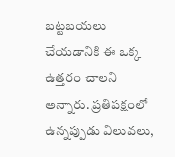బట్టబయలు చేయడానికి ఈ ఒక్క ఉత్తరం చాలని అన్నారు. ప్రతిపక్షంలో ఉన్నప్పుడు విలువలు,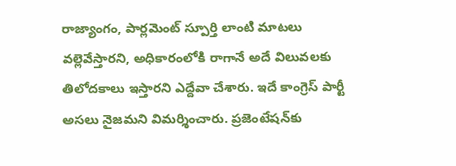రాజ్యాంగం, పార్లమెంట్ స్పూర్తి లాంటి మాటలు వల్లెవేస్తారని, అధికారంలోకి రాగానే అదే విలువలకు తిలోదకాలు ఇస్తారని ఎద్దేవా చేశారు. ఇదే కాంగ్రెస్ పార్టీ అసలు నైజమ‌ని విమ‌ర్శించారు. ప్రజెంటేషన్‌కు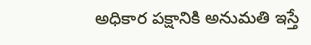అధికార పక్షానికి అనుమతి ఇస్తే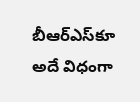బీఆర్ఎస్‌కూ అదే విధంగా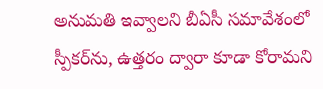అనుమతి ఇవ్వాలని బీఏసీ సమావేశంలో స్పీకర్‌ను, ఉత్తరం ద్వారా కూడా కోరామ‌ని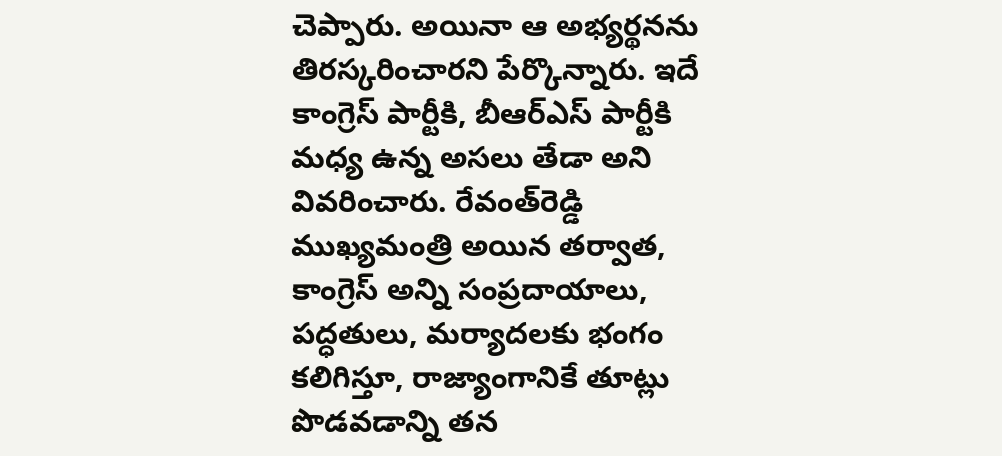చెప్పారు. అయినా ఆ అభ్య‌ర్థ‌న‌ను తిర‌స్క‌రించార‌ని పేర్కొన్నారు. ఇదే కాంగ్రెస్ పార్టీకి, బీఆర్ఎస్ పార్టీకి మధ్య ఉన్న అసలు తేడా అని వివ‌రించారు. రేవంత్‌రెడ్డి ముఖ్యమంత్రి అయిన తర్వాత, కాంగ్రెస్ అన్ని సంప్రదాయాలు, పద్ధతులు, మర్యాదలకు భంగం కలిగిస్తూ, రాజ్యాంగానికే తూట్లు పొడవడాన్ని తన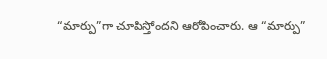“మార్పు”గా చూపిస్తోందని ఆరోపించారు. ఆ “మార్పు”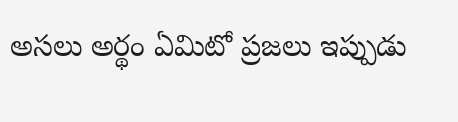అసలు అర్థం ఏమిటో ప్రజలు ఇప్పుడు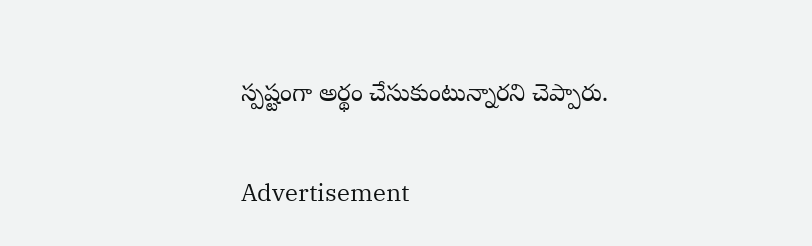స్పష్టంగా అర్థం చేసుకుంటున్నారని చెప్పారు.

Advertisement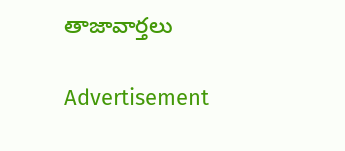తాజావార్తలు

Advertisement